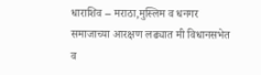धाराशिव – मराठा,मुस्लिम व धनगर समाजाच्या आरक्षण लढ्यात मी विधानसभेत व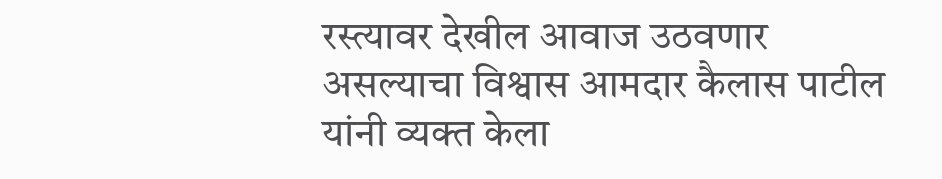रस्त्यावर देखील आवाज उठवणार असल्याचा विश्वास आमदार कैलास पाटील यांनी व्यक्त केला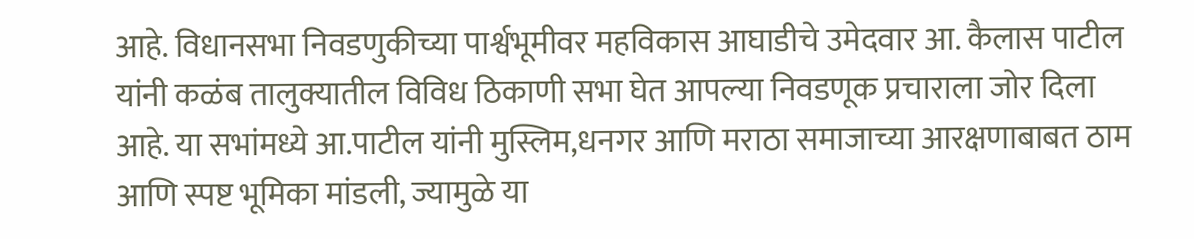आहे. विधानसभा निवडणुकीच्या पार्श्वभूमीवर महविकास आघाडीचे उमेदवार आ. कैलास पाटील यांनी कळंब तालुक्यातील विविध ठिकाणी सभा घेत आपल्या निवडणूक प्रचाराला जोर दिला आहे. या सभांमध्ये आ.पाटील यांनी मुस्लिम,धनगर आणि मराठा समाजाच्या आरक्षणाबाबत ठाम आणि स्पष्ट भूमिका मांडली, ज्यामुळे या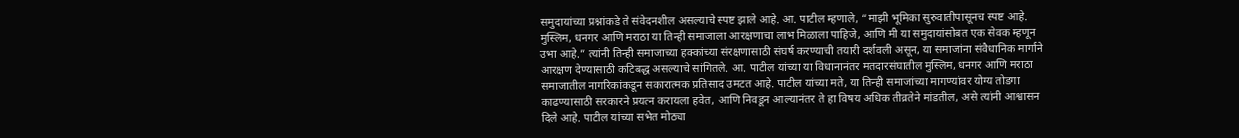समुदायांच्या प्रश्नांकडे ते संवेदनशील असल्याचे स्पष्ट झाले आहे. आ. पाटील म्हणाले, “माझी भूमिका सुरुवातीपासूनच स्पष्ट आहे. मुस्लिम, धनगर आणि मराठा या तिन्ही समाजाला आरक्षणाचा लाभ मिळाला पाहिजे, आणि मी या समुदायांसोबत एक सेवक म्हणून उभा आहे.” त्यांनी तिन्ही समाजाच्या हक्कांच्या संरक्षणासाठी संघर्ष करण्याची तयारी दर्शवली असून, या समाजांना संवैधानिक मार्गाने आरक्षण देण्यासाठी कटिबद्ध असल्याचे सांगितले. आ. पाटील यांच्या या विधानानंतर मतदारसंघातील मुस्लिम, धनगर आणि मराठा समाजातील नागरिकांकडून सकारात्मक प्रतिसाद उमटत आहे. पाटील यांच्या मते, या तिन्ही समाजांच्या मागण्यांवर योग्य तोडगा काढण्यासाठी सरकारने प्रयत्न करायला हवेत, आणि निवडून आल्यानंतर ते हा विषय अधिक तीव्रतेने मांडतील, असे त्यांनी आश्वासन दिले आहे. पाटील यांच्या सभेत मोठ्या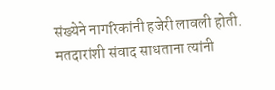संख्येने नागरिकांनी हजेरी लावली होती. मतदारांशी संवाद साधताना त्यांनी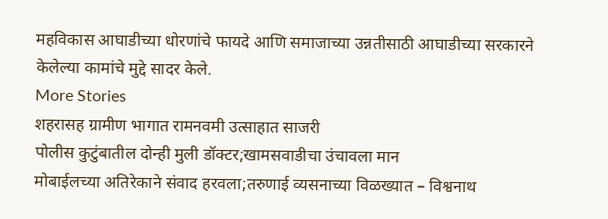महविकास आघाडीच्या धोरणांचे फायदे आणि समाजाच्या उन्नतीसाठी आघाडीच्या सरकारने केलेल्या कामांचे मुद्दे सादर केले.
More Stories
शहरासह ग्रामीण भागात रामनवमी उत्साहात साजरी
पोलीस कुटुंबातील दोन्ही मुली डॉक्टर;खामसवाडीचा उंचावला मान
मोबाईलच्या अतिरेकाने संवाद हरवला;तरुणाई व्यसनाच्या विळख्यात – विश्वनाथ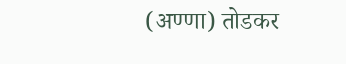(अण्णा) तोडकर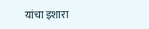यांचा इशारा